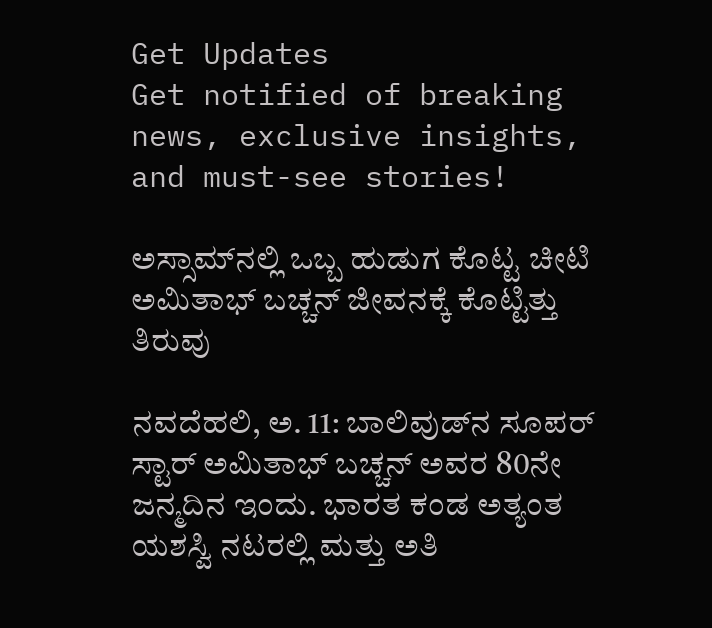Get Updates
Get notified of breaking news, exclusive insights, and must-see stories!

ಅಸ್ಸಾಮ್‌ನಲ್ಲಿ ಒಬ್ಬ ಹುಡುಗ ಕೊಟ್ಟ ಚೀಟಿ ಅಮಿತಾಭ್ ಬಚ್ಚನ್ ಜೀವನಕ್ಕೆ ಕೊಟ್ಟಿತ್ತು ತಿರುವು

ನವದೆಹಲಿ, ಅ. 11: ಬಾಲಿವುಡ್‌ನ ಸೂಪರ್ ಸ್ಟಾರ್ ಅಮಿತಾಭ್ ಬಚ್ಚನ್ ಅವರ 80ನೇ ಜನ್ಮದಿನ ಇಂದು. ಭಾರತ ಕಂಡ ಅತ್ಯಂತ ಯಶಸ್ವಿ ನಟರಲ್ಲಿ ಮತ್ತು ಅತಿ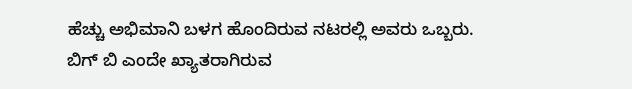ಹೆಚ್ಚು ಅಭಿಮಾನಿ ಬಳಗ ಹೊಂದಿರುವ ನಟರಲ್ಲಿ ಅವರು ಒಬ್ಬರು. ಬಿಗ್ ಬಿ ಎಂದೇ ಖ್ಯಾತರಾಗಿರುವ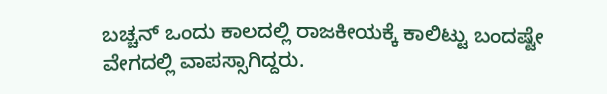ಬಚ್ಚನ್ ಒಂದು ಕಾಲದಲ್ಲಿ ರಾಜಕೀಯಕ್ಕೆ ಕಾಲಿಟ್ಟು ಬಂದಷ್ಟೇ ವೇಗದಲ್ಲಿ ವಾಪಸ್ಸಾಗಿದ್ದರು.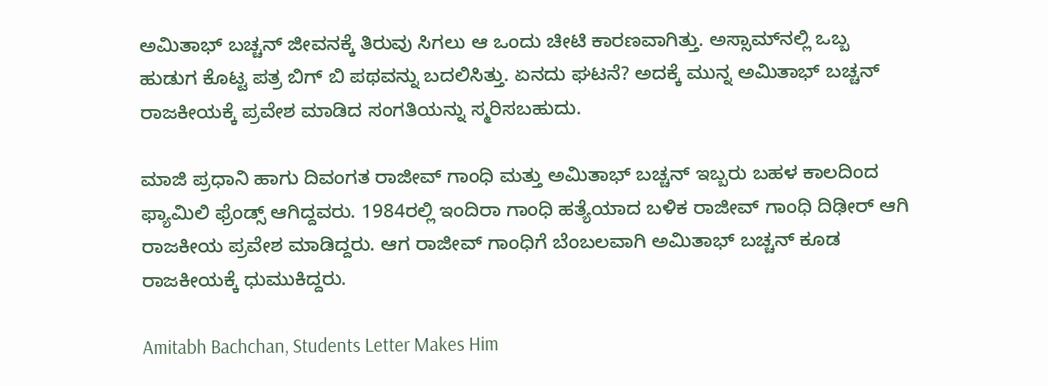ಅಮಿತಾಭ್ ಬಚ್ಚನ್ ಜೀವನಕ್ಕೆ ತಿರುವು ಸಿಗಲು ಆ ಒಂದು ಚೀಟಿ ಕಾರಣವಾಗಿತ್ತು. ಅಸ್ಸಾಮ್‌ನಲ್ಲಿ ಒಬ್ಬ ಹುಡುಗ ಕೊಟ್ಟ ಪತ್ರ ಬಿಗ್ ಬಿ ಪಥವನ್ನು ಬದಲಿಸಿತ್ತು. ಏನದು ಘಟನೆ? ಅದಕ್ಕೆ ಮುನ್ನ ಅಮಿತಾಭ್ ಬಚ್ಚನ್ ರಾಜಕೀಯಕ್ಕೆ ಪ್ರವೇಶ ಮಾಡಿದ ಸಂಗತಿಯನ್ನು ಸ್ಮರಿಸಬಹುದು.

ಮಾಜಿ ಪ್ರಧಾನಿ ಹಾಗು ದಿವಂಗತ ರಾಜೀವ್ ಗಾಂಧಿ ಮತ್ತು ಅಮಿತಾಭ್ ಬಚ್ಚನ್ ಇಬ್ಬರು ಬಹಳ ಕಾಲದಿಂದ ಫ್ಯಾಮಿಲಿ ಫ್ರೆಂಡ್ಸ್ ಆಗಿದ್ದವರು. 1984ರಲ್ಲಿ ಇಂದಿರಾ ಗಾಂಧಿ ಹತ್ಯೆಯಾದ ಬಳಿಕ ರಾಜೀವ್ ಗಾಂಧಿ ದಿಢೀರ್ ಆಗಿ ರಾಜಕೀಯ ಪ್ರವೇಶ ಮಾಡಿದ್ದರು. ಆಗ ರಾಜೀವ್ ಗಾಂಧಿಗೆ ಬೆಂಬಲವಾಗಿ ಅಮಿತಾಭ್ ಬಚ್ಚನ್ ಕೂಡ ರಾಜಕೀಯಕ್ಕೆ ಧುಮುಕಿದ್ದರು.

Amitabh Bachchan, Students Letter Makes Him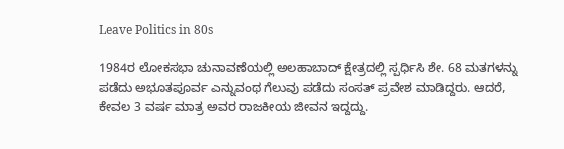Leave Politics in 80s

1984ರ ಲೋಕಸಭಾ ಚುನಾವಣೆಯಲ್ಲಿ ಅಲಹಾಬಾದ್ ಕ್ಷೇತ್ರದಲ್ಲಿ ಸ್ಪರ್ಧಿಸಿ ಶೇ. 68 ಮತಗಳನ್ನು ಪಡೆದು ಅಭೂತಪೂರ್ವ ಎನ್ನುವಂಥ ಗೆಲುವು ಪಡೆದು ಸಂಸತ್ ಪ್ರವೇಶ ಮಾಡಿದ್ದರು. ಆದರೆ, ಕೇವಲ 3 ವರ್ಷ ಮಾತ್ರ ಅವರ ರಾಜಕೀಯ ಜೀವನ ಇದ್ದದ್ದು.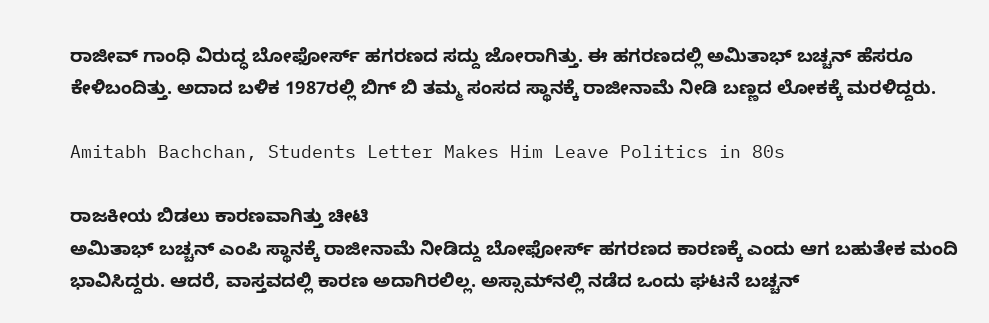ರಾಜೀವ್ ಗಾಂಧಿ ವಿರುದ್ಧ ಬೋಫೋರ್ಸ್ ಹಗರಣದ ಸದ್ದು ಜೋರಾಗಿತ್ತು. ಈ ಹಗರಣದಲ್ಲಿ ಅಮಿತಾಭ್ ಬಚ್ಚನ್ ಹೆಸರೂ ಕೇಳಿಬಂದಿತ್ತು. ಅದಾದ ಬಳಿಕ 1987ರಲ್ಲಿ ಬಿಗ್ ಬಿ ತಮ್ಮ ಸಂಸದ ಸ್ಥಾನಕ್ಕೆ ರಾಜೀನಾಮೆ ನೀಡಿ ಬಣ್ಣದ ಲೋಕಕ್ಕೆ ಮರಳಿದ್ದರು.

Amitabh Bachchan, Students Letter Makes Him Leave Politics in 80s

ರಾಜಕೀಯ ಬಿಡಲು ಕಾರಣವಾಗಿತ್ತು ಚೀಟಿ
ಅಮಿತಾಭ್ ಬಚ್ಚನ್ ಎಂಪಿ ಸ್ಥಾನಕ್ಕೆ ರಾಜೀನಾಮೆ ನೀಡಿದ್ದು ಬೋಫೋರ್ಸ್ ಹಗರಣದ ಕಾರಣಕ್ಕೆ ಎಂದು ಆಗ ಬಹುತೇಕ ಮಂದಿ ಭಾವಿಸಿದ್ದರು. ಆದರೆ, ವಾಸ್ತವದಲ್ಲಿ ಕಾರಣ ಅದಾಗಿರಲಿಲ್ಲ. ಅಸ್ಸಾಮ್‌ನಲ್ಲಿ ನಡೆದ ಒಂದು ಘಟನೆ ಬಚ್ಚನ್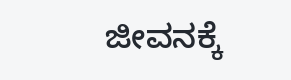ಜೀವನಕ್ಕೆ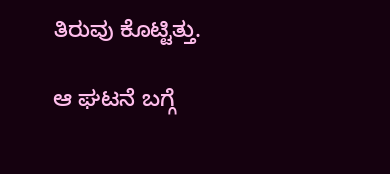ತಿರುವು ಕೊಟ್ಟಿತ್ತು.

ಆ ಘಟನೆ ಬಗ್ಗೆ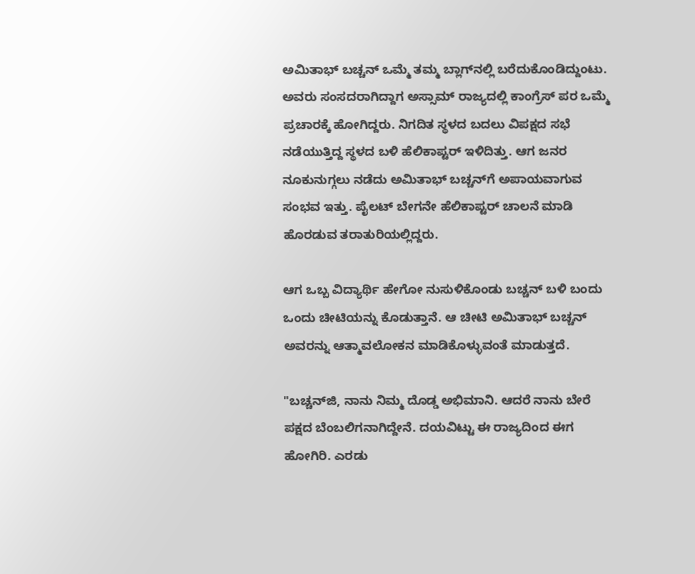ಅಮಿತಾಭ್ ಬಚ್ಚನ್ ಒಮ್ಮೆ ತಮ್ಮ ಬ್ಲಾಗ್‌ನಲ್ಲಿ ಬರೆದುಕೊಂಡಿದ್ದುಂಟು. ಅವರು ಸಂಸದರಾಗಿದ್ದಾಗ ಅಸ್ಸಾಮ್ ರಾಜ್ಯದಲ್ಲಿ ಕಾಂಗ್ರೆಸ್ ಪರ ಒಮ್ಮೆ ಪ್ರಚಾರಕ್ಕೆ ಹೋಗಿದ್ದರು. ನಿಗದಿತ ಸ್ಥಳದ ಬದಲು ವಿಪಕ್ಷದ ಸಭೆ ನಡೆಯುತ್ತಿದ್ದ ಸ್ಥಳದ ಬಳಿ ಹೆಲಿಕಾಪ್ಟರ್ ಇಳಿದಿತ್ತು. ಆಗ ಜನರ ನೂಕುನುಗ್ಗಲು ನಡೆದು ಅಮಿತಾಭ್ ಬಚ್ಚನ್‌ಗೆ ಅಪಾಯವಾಗುವ ಸಂಭವ ಇತ್ತು. ಪೈಲಟ್ ಬೇಗನೇ ಹೆಲಿಕಾಪ್ಟರ್ ಚಾಲನೆ ಮಾಡಿ ಹೊರಡುವ ತರಾತುರಿಯಲ್ಲಿದ್ದರು.

ಆಗ ಒಬ್ಬ ವಿದ್ಯಾರ್ಥಿ ಹೇಗೋ ನುಸುಳಿಕೊಂಡು ಬಚ್ಚನ್ ಬಳಿ ಬಂದು ಒಂದು ಚೀಟಿಯನ್ನು ಕೊಡುತ್ತಾನೆ. ಆ ಚೀಟಿ ಅಮಿತಾಭ್ ಬಚ್ಚನ್ ಅವರನ್ನು ಆತ್ಮಾವಲೋಕನ ಮಾಡಿಕೊಳ್ಳುವಂತೆ ಮಾಡುತ್ತದೆ.

"ಬಚ್ಚನ್‌ಜಿ, ನಾನು ನಿಮ್ಮ ದೊಡ್ಡ ಅಭಿಮಾನಿ. ಆದರೆ ನಾನು ಬೇರೆ ಪಕ್ಷದ ಬೆಂಬಲಿಗನಾಗಿದ್ದೇನೆ. ದಯವಿಟ್ಟು ಈ ರಾಜ್ಯದಿಂದ ಈಗ ಹೋಗಿರಿ. ಎರಡು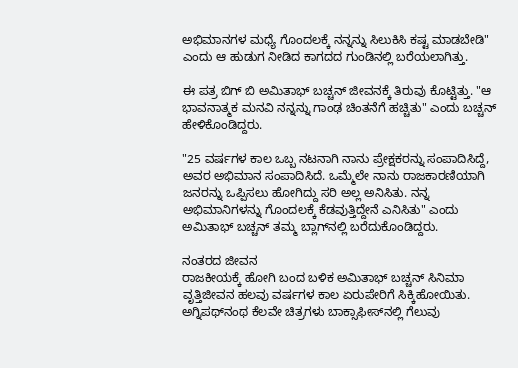ಅಭಿಮಾನಗಳ ಮಧ್ಯೆ ಗೊಂದಲಕ್ಕೆ ನನ್ನನ್ನು ಸಿಲುಕಿಸಿ ಕಷ್ಟ ಮಾಡಬೇಡಿ" ಎಂದು ಆ ಹುಡುಗ ನೀಡಿದ ಕಾಗದದ ಗುಂಡಿನಲ್ಲಿ ಬರೆಯಲಾಗಿತ್ತು.

ಈ ಪತ್ರ ಬಿಗ್ ಬಿ ಅಮಿತಾಭ್ ಬಚ್ಚನ್ ಜೀವನಕ್ಕೆ ತಿರುವು ಕೊಟ್ಟಿತ್ತು. "ಆ ಭಾವನಾತ್ಮಕ ಮನವಿ ನನ್ನನ್ನು ಗಾಂಢ ಚಿಂತನೆಗೆ ಹಚ್ಚಿತು" ಎಂದು ಬಚ್ಚನ್ ಹೇಳಿಕೊಂಡಿದ್ದರು.

"25 ವರ್ಷಗಳ ಕಾಲ ಒಬ್ಬ ನಟನಾಗಿ ನಾನು ಪ್ರೇಕ್ಷಕರನ್ನು ಸಂಪಾದಿಸಿದ್ದೆ, ಅವರ ಅಭಿಮಾನ ಸಂಪಾದಿಸಿದೆ. ಒಮ್ಮೆಲೇ ನಾನು ರಾಜಕಾರಣಿಯಾಗಿ ಜನರನ್ನು ಒಪ್ಪಿಸಲು ಹೋಗಿದ್ದು ಸರಿ ಅಲ್ಲ ಅನಿಸಿತು. ನನ್ನ ಅಭಿಮಾನಿಗಳನ್ನು ಗೊಂದಲಕ್ಕೆ ಕೆಡವುತ್ತಿದ್ದೇನೆ ಎನಿಸಿತು" ಎಂದು ಅಮಿತಾಭ್ ಬಚ್ಚನ್ ತಮ್ಮ ಬ್ಲಾಗ್‌ನಲ್ಲಿ ಬರೆದುಕೊಂಡಿದ್ದರು.

ನಂತರದ ಜೀವನ
ರಾಜಕೀಯಕ್ಕೆ ಹೋಗಿ ಬಂದ ಬಳಿಕ ಅಮಿತಾಭ್ ಬಚ್ಚನ್ ಸಿನಿಮಾ ವೃತ್ತಿಜೀವನ ಹಲವು ವರ್ಷಗಳ ಕಾಲ ಏರುಪೇರಿಗೆ ಸಿಕ್ಕಿಹೋಯಿತು. ಅಗ್ನಿಪಥ್‌ನಂಥ ಕೆಲವೇ ಚಿತ್ರಗಳು ಬಾಕ್ಸಾಫೀಸ್‌ನಲ್ಲಿ ಗೆಲುವು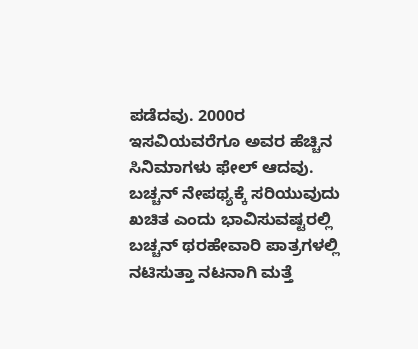ಪಡೆದವು. 2000ರ ಇಸವಿಯವರೆಗೂ ಅವರ ಹೆಚ್ಚಿನ ಸಿನಿಮಾಗಳು ಫೇಲ್ ಆದವು. ಬಚ್ಚನ್ ನೇಪಥ್ಯಕ್ಕೆ ಸರಿಯುವುದು ಖಚಿತ ಎಂದು ಭಾವಿಸುವಷ್ಟರಲ್ಲಿ ಬಚ್ಚನ್ ಥರಹೇವಾರಿ ಪಾತ್ರಗಳಲ್ಲಿ ನಟಿಸುತ್ತಾ ನಟನಾಗಿ ಮತ್ತೆ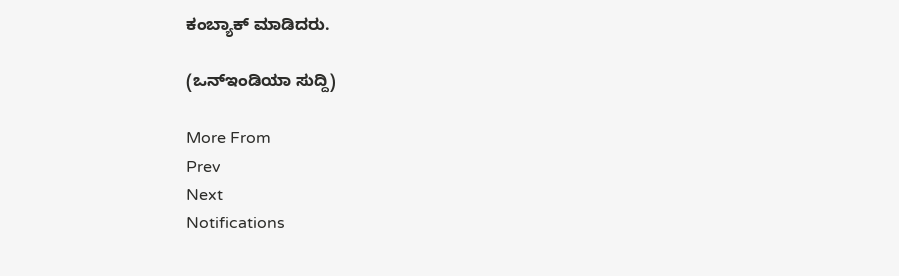ಕಂಬ್ಯಾಕ್ ಮಾಡಿದರು.

(ಒನ್ಇಂಡಿಯಾ ಸುದ್ದಿ)

More From
Prev
Next
Notifications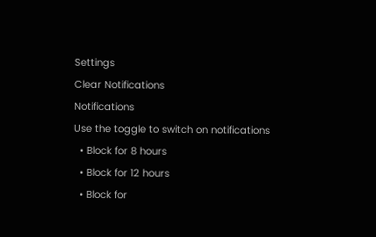Settings
Clear Notifications
Notifications
Use the toggle to switch on notifications
  • Block for 8 hours
  • Block for 12 hours
  • Block for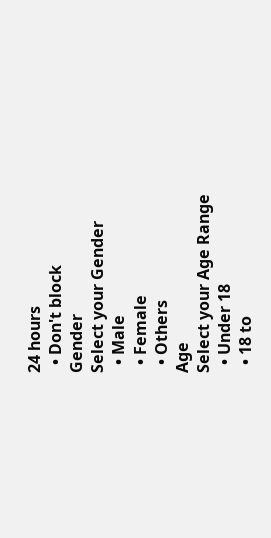24 hours
  • Don't block
Gender
Select your Gender
  • Male
  • Female
  • Others
Age
Select your Age Range
  • Under 18
  • 18 to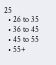25
  • 26 to 35
  • 36 to 45
  • 45 to 55
  • 55+